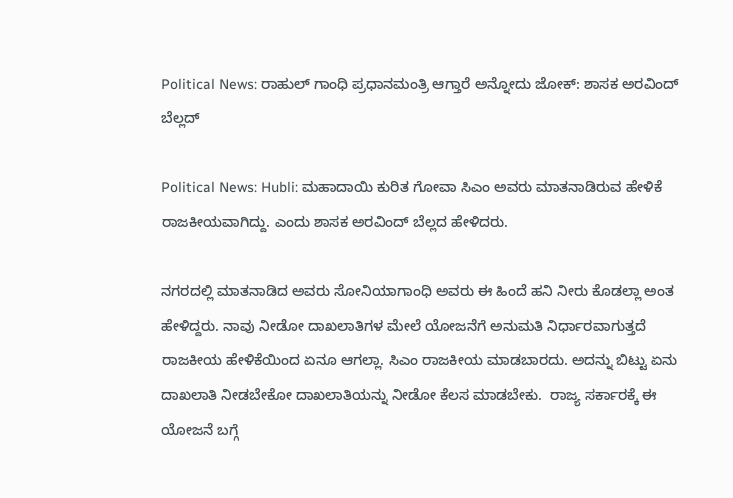Political News: ರಾಹುಲ್ ಗಾಂಧಿ ಪ್ರಧಾನಮಂತ್ರಿ ಆಗ್ತಾರೆ ಅನ್ನೋದು ಜೋಕ್: ಶಾಸಕ ಅರವಿಂದ್ ಬೆಲ್ಲದ್

Political News: Hubli: ಮಹಾದಾಯಿ ಕುರಿತ ಗೋವಾ ಸಿಎಂ ಅವರು ಮಾತನಾಡಿರುವ ಹೇಳಿಕೆ ರಾಜಕೀಯವಾಗಿದ್ದು. ಎಂದು ಶಾಸಕ ಅರವಿಂದ್ ಬೆಲ್ಲದ ಹೇಳಿದರು.

ನಗರದಲ್ಲಿ ಮಾತನಾಡಿದ ಅವರು ಸೋನಿಯಾಗಾಂಧಿ ಅವರು ಈ ಹಿಂದೆ ಹನಿ ನೀರು ಕೊಡಲ್ಲಾ ಅಂತ ಹೇಳಿದ್ದರು. ನಾವು ನೀಡೋ ದಾಖಲಾತಿಗಳ ಮೇಲೆ ಯೋಜನೆಗೆ ಅನುಮತಿ ನಿರ್ಧಾರವಾಗುತ್ತದೆ ರಾಜಕೀಯ ಹೇಳಿಕೆಯಿಂದ ಏನೂ ಆಗಲ್ಲಾ. ಸಿಎಂ ರಾಜಕೀಯ ಮಾಡಬಾರದು. ಅದನ್ನು ಬಿಟ್ಟು ಏನು ದಾಖಲಾತಿ ನೀಡಬೇಕೋ ದಾಖಲಾತಿಯನ್ನು ನೀಡೋ ಕೆಲಸ ಮಾಡಬೇಕು.  ರಾಜ್ಯ ಸರ್ಕಾರಕ್ಕೆ ಈ ಯೋಜನೆ ಬಗ್ಗೆ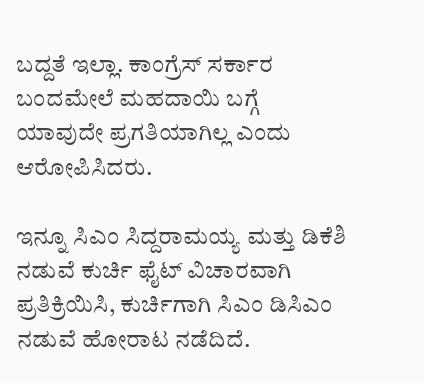ಬದ್ದತೆ ಇಲ್ಲಾ. ಕಾಂಗ್ರೆಸ್ ಸರ್ಕಾರ ಬಂದಮೇಲೆ ಮಹದಾಯಿ ಬಗ್ಗೆ ಯಾವುದೇ ಪ್ರಗತಿಯಾಗಿಲ್ಲ ಎಂದು ಆರೋಪಿಸಿದರು.

ಇನ್ನೂ ಸಿಎಂ ಸಿದ್ದರಾಮಯ್ಯ ಮತ್ತು ಡಿಕೆಶಿ ನಡುವೆ ಕುರ್ಚಿ ಫೈಟ್ ವಿಚಾರವಾಗಿ ಪ್ರತಿಕ್ರಿಯಿಸಿ, ಕುರ್ಚಿಗಾಗಿ ಸಿಎಂ ಡಿಸಿಎಂ ನಡುವೆ ಹೋರಾಟ ನಡೆದಿದೆ.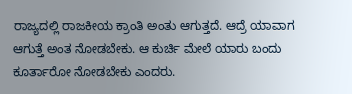ರಾಜ್ಯದಲ್ಲಿ ರಾಜಕೀಯ ಕ್ರಾಂತಿ ಅಂತು ಆಗುತ್ತದೆ. ಆದ್ರೆ ಯಾವಾಗ ಆಗುತ್ತೆ ಅಂತ ನೋಡಬೇಕು. ಆ ಕುರ್ಚಿ ಮೇಲೆ ಯಾರು ಬಂದು ಕೂರ್ತಾರೋ ನೋಡಬೇಕು ಎಂದರು.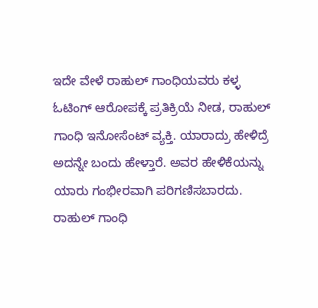ಇದೇ ವೇಳೆ ರಾಹುಲ್ ಗಾಂಧಿಯವರು ಕಳ್ಳ ಓಟಿಂಗ್ ಆರೋಪಕ್ಕೆ ಪ್ರತಿಕ್ರಿಯೆ ನೀಡ, ರಾಹುಲ್ ಗಾಂಧಿ ಇನೋಸೆಂಟ್ ವ್ಯಕ್ತಿ. ಯಾರಾದ್ರು ಹೇಳಿದ್ರೆ ಅದನ್ನೇ ಬಂದು ಹೇಳ್ತಾರೆ. ಅವರ ಹೇಳಿಕೆಯನ್ನು ಯಾರು ಗಂಭೀರವಾಗಿ ಪರಿಗಣಿಸಬಾರದು. ರಾಹುಲ್ ಗಾಂಧಿ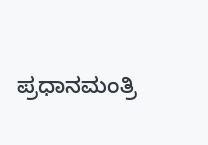ಪ್ರಧಾನಮಂತ್ರಿ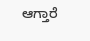ಆಗ್ತಾರೆ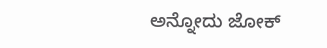ಅನ್ನೋದು ಜೋಕ್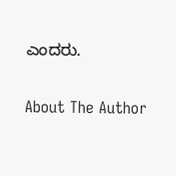ಎಂದರು.

About The Author